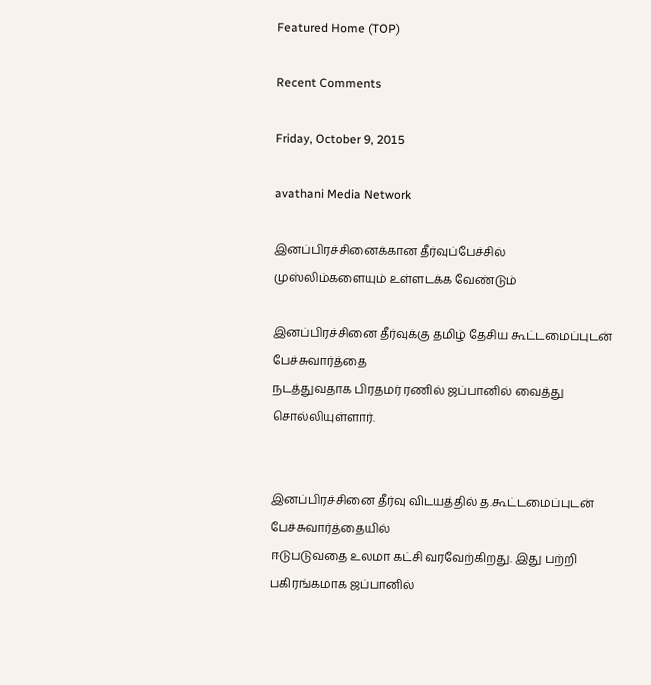Featured Home (TOP)

Recent Comments

Friday, October 9, 2015

avathani Media Network

இனப்பிரச்சினைக்கான தீர்வுப்பேச்சில் முஸ்லிம்களையும் உள்ளடக்க வேண்டும்

இனப்பிரச்சினை தீர்வுக்கு தமிழ் தேசிய கூட்டமைப்புடன் பேச்சுவார்த்தை
நடத்துவதாக பிரதமர் ரணில் ஜப்பானில் வைத்து சொல்லியுள்ளார்.


இனப்பிரச்சினை தீர்வு விடயத்தில் த.கூட்டமைப்புடன் பேச்சுவார்த்தையில்
ஈடுபடுவதை உலமா கட்சி வரவேற்கிறது. இது பற்றி பகிரங்கமாக ஜப்பானில்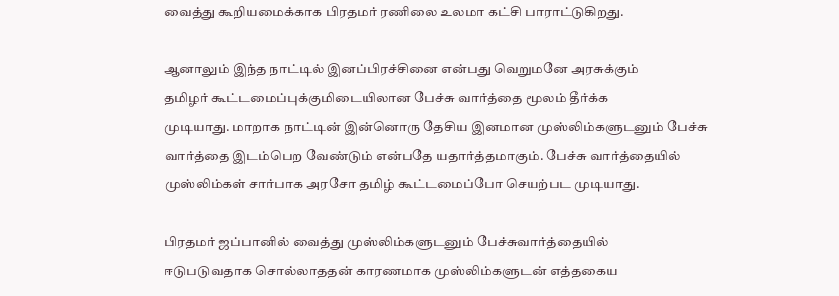வைத்து கூறியமைக்காக பிரதமர் ரணிலை உலமா கட்சி பாராட்டுகிறது.

ஆனாலும் இந்த நாட்டில் இனப்பிரச்சினை என்பது வெறுமனே அரசுக்கும்
தமிழர் கூட்டமைப்புக்குமிடையிலான பேச்சு வார்த்தை மூலம் தீர்க்க
முடியாது. மாறாக நாட்டின் இன்னொரு தேசிய இனமான முஸ்லிம்களுடனும் பேச்சு
வார்த்தை இடம்பெற வேண்டும் என்பதே யதார்த்தமாகும். பேச்சு வார்த்தையில்
முஸ்லிம்கள் சார்பாக அரசோ தமிழ் கூட்டமைப்போ செயற்பட முடியாது.

பிரதமர் ஜப்பானில் வைத்து முஸ்லிம்களுடனும் பேச்சுவார்த்தையில்
ஈடுபடுவதாக சொல்லாததன் காரணமாக முஸ்லிம்களுடன் எத்தகைய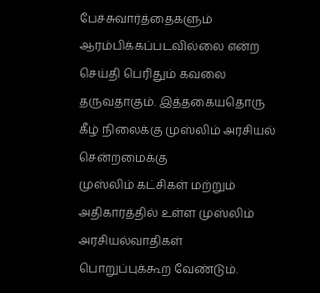பேச்சுவார்த்தைகளும் ஆரம்பிக்கப்படவில்லை என்ற செய்தி பெரிதும் கவலை
தருவதாகும். இத்தகையதொரு கீழ் நிலைக்கு முஸ்லிம் அரசியல் சென்றமைக்கு
முஸ்லிம் கட்சிகள் மற்றும் அதிகாரத்தில் உள்ள முஸ்லிம் அரசியல்வாதிகள்
பொறுப்புக்கூற வேண்டும்.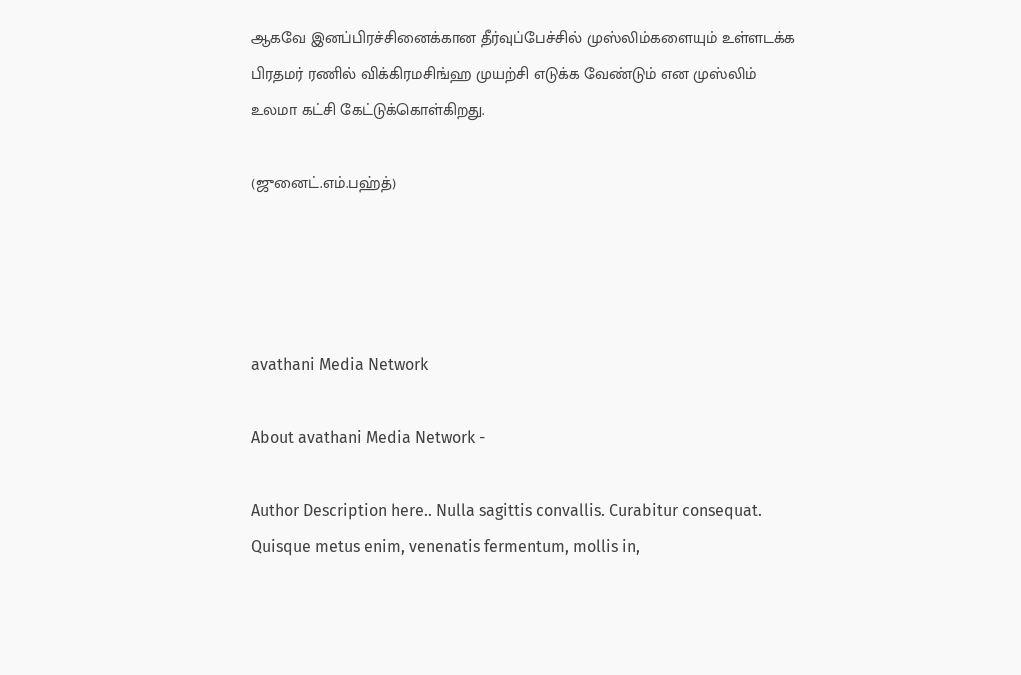ஆகவே இனப்பிரச்சினைக்கான தீர்வுப்பேச்சில் முஸ்லிம்களையும் உள்ளடக்க
பிரதமர் ரணில் விக்கிரமசிங்ஹ முயற்சி எடுக்க வேண்டும் என முஸ்லிம்
உலமா கட்சி கேட்டுக்கொள்கிறது.

(ஜுனைட்.எம்.பஹ்த்)




avathani Media Network

About avathani Media Network -

Author Description here.. Nulla sagittis convallis. Curabitur consequat. Quisque metus enim, venenatis fermentum, mollis in,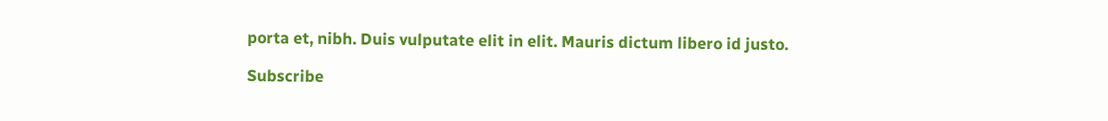porta et, nibh. Duis vulputate elit in elit. Mauris dictum libero id justo.

Subscribe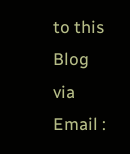to this Blog via Email :